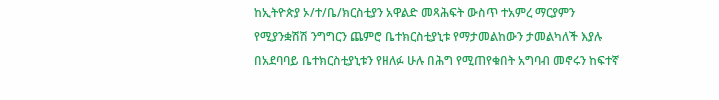ከኢትዮጵያ ኦ/ተ/ቤ/ክርስቲያን አዋልድ መጻሕፍት ውስጥ ተአምረ ማርያምን የሚያንቋሽሽ ንግግርን ጨምሮ ቤተክርስቲያኒቱ የማታመልከውን ታመልካለች እያሉ በአደባባይ ቤተክርስቲያኒቱን የዘለፉ ሁሉ በሕግ የሚጠየቁበት አግባብ መኖሩን ከፍተኛ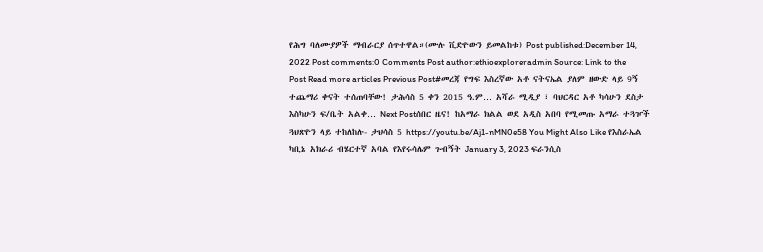የሕግ ባለሙያዎች ማብራርያ ሰጥተዋል።(ሙሉ ቪድዮውን ይመልከቱ) Post published:December 14, 2022 Post comments:0 Comments Post author:ethioexploreradmin Source: Link to the Post Read more articles Previous Post#መረጃ የግፍ እስረኛው አቶ ናትናኤል ያለም ዘውድ ላይ 9ኝ ተጨማሪ ቀናት ተሰጠባቸው! ታሕሳስ 5 ቀን 2015 ዓ.ም… አሻራ ሚዲያ ፣ ባህርዳር አቶ ካሳሁን ደስታ እስካሁን ፍ/ቤት አልቀ… Next Postሰበር ዜና! ከአማራ ክልል ወደ አዲስ አበባ የሚመጡ አማራ ተጓዦች ጓህጽዮን ላይ ተከለከሉ- ታህሳስ 5 https://youtu.be/Aj1-nMN0e58 You Might Also Like የእስራኤል ካቢኔ አክራሪ ብሄርተኛ አባል የእየሩሳሌም ጉብኝት January 3, 2023 ፍራንሲስ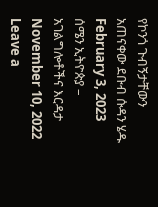የኮንጎ ጉብኝታቸውን አጠናቀው ደቡብ ሱዳን ሄዱ February 3, 2023 ሰሜን ኢትዮጵያ – አገልግሎቶችና እርዳታ November 10, 2022 Leave a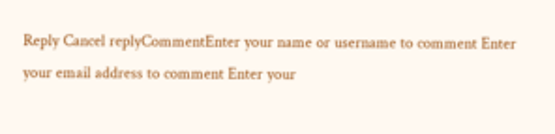Reply Cancel replyCommentEnter your name or username to comment Enter your email address to comment Enter your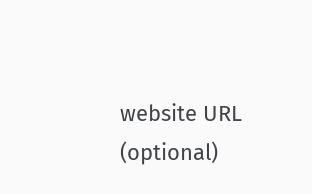website URL (optional)